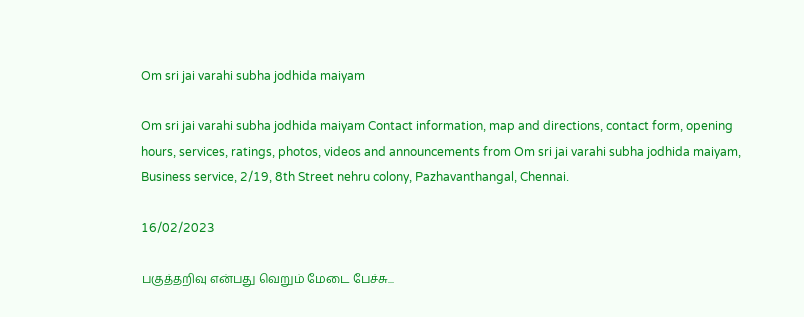Om sri jai varahi subha jodhida maiyam

Om sri jai varahi subha jodhida maiyam Contact information, map and directions, contact form, opening hours, services, ratings, photos, videos and announcements from Om sri jai varahi subha jodhida maiyam, Business service, 2/19, 8th Street nehru colony, Pazhavanthangal, Chennai.

16/02/2023

பகுத்தறிவு என்பது வெறும் மேடை பேச்சு...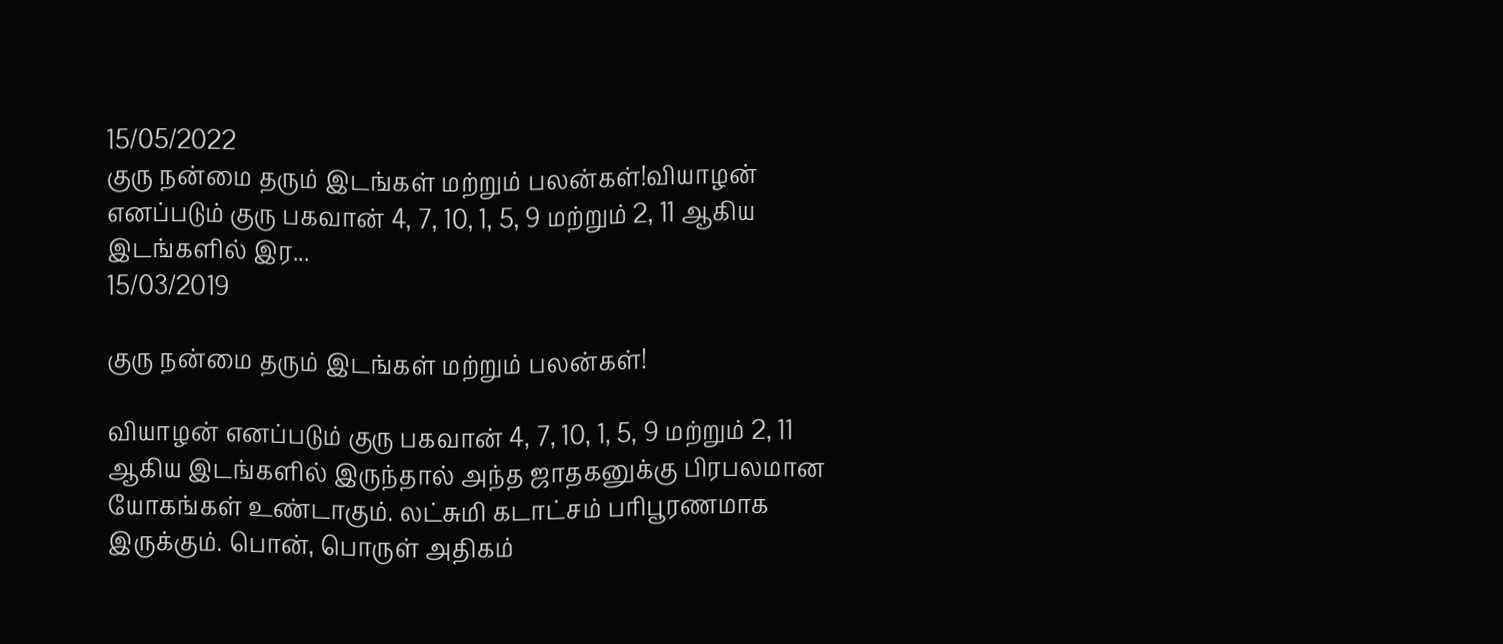15/05/2022
குரு நன்மை தரும் இடங்கள் மற்றும் பலன்கள்!வியாழன் எனப்படும் குரு பகவான் 4, 7, 10, 1, 5, 9 மற்றும் 2, 11 ஆகிய இடங்களில் இர...
15/03/2019

குரு நன்மை தரும் இடங்கள் மற்றும் பலன்கள்!

வியாழன் எனப்படும் குரு பகவான் 4, 7, 10, 1, 5, 9 மற்றும் 2, 11 ஆகிய இடங்களில் இருந்தால் அந்த ஜாதகனுக்கு பிரபலமான யோகங்கள் உண்டாகும். லட்சுமி கடாட்சம் பரிபூரணமாக இருக்கும். பொன், பொருள் அதிகம்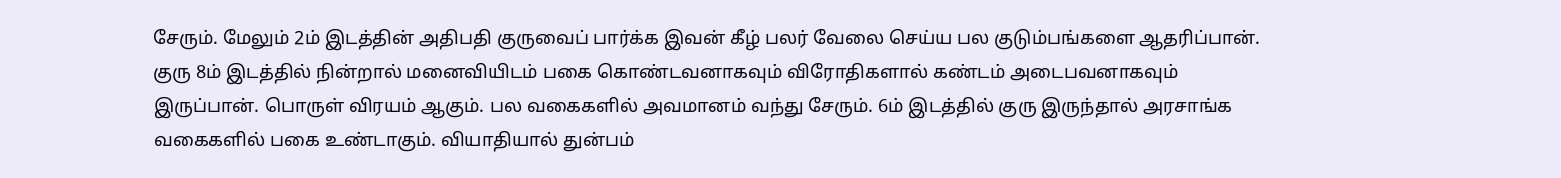சேரும். மேலும் 2ம் இடத்தின் அதிபதி குருவைப் பார்க்க இவன் கீழ் பலர் வேலை செய்ய பல குடும்பங்களை ஆதரிப்பான். குரு 8ம் இடத்தில் நின்றால் மனைவியிடம் பகை கொண்டவனாகவும் விரோதிகளால் கண்டம் அடைபவனாகவும் இருப்பான். பொருள் விரயம் ஆகும். பல வகைகளில் அவமானம் வந்து சேரும். 6ம் இடத்தில் குரு இருந்தால் அரசாங்க வகைகளில் பகை உண்டாகும். வியாதியால் துன்பம்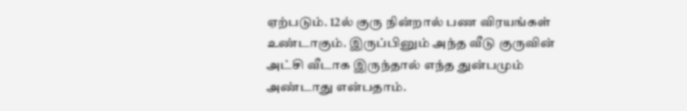ஏற்படும். 12ல் குரு நின்றால் பண விரயங்கள் உண்டாகும். இருப்பினும் அந்த வீடு குருவின் அட்சி வீடாக இருந்தால் எந்த துன்பமும் அண்டாது என்பதாம்.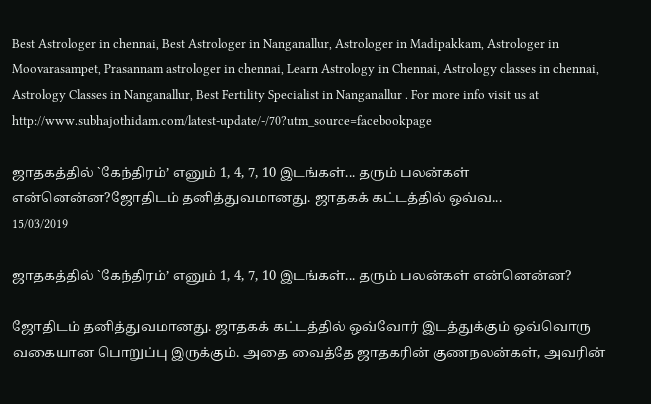Best Astrologer in chennai, Best Astrologer in Nanganallur, Astrologer in Madipakkam, Astrologer in Moovarasampet, Prasannam astrologer in chennai, Learn Astrology in Chennai, Astrology classes in chennai, Astrology Classes in Nanganallur, Best Fertility Specialist in Nanganallur . For more info visit us at http://www.subhajothidam.com/latest-update/-/70?utm_source=facebookpage

ஜாதகத்தில் `கேந்திரம்’ எனும் 1, 4, 7, 10 இடங்கள்... தரும் பலன்கள் என்னென்ன?ஜோதிடம் தனித்துவமானது. ஜாதகக் கட்டத்தில் ஒவ்வ...
15/03/2019

ஜாதகத்தில் `கேந்திரம்’ எனும் 1, 4, 7, 10 இடங்கள்... தரும் பலன்கள் என்னென்ன?

ஜோதிடம் தனித்துவமானது. ஜாதகக் கட்டத்தில் ஒவ்வோர் இடத்துக்கும் ஒவ்வொரு வகையான பொறுப்பு இருக்கும். அதை வைத்தே ஜாதகரின் குணநலன்கள், அவரின்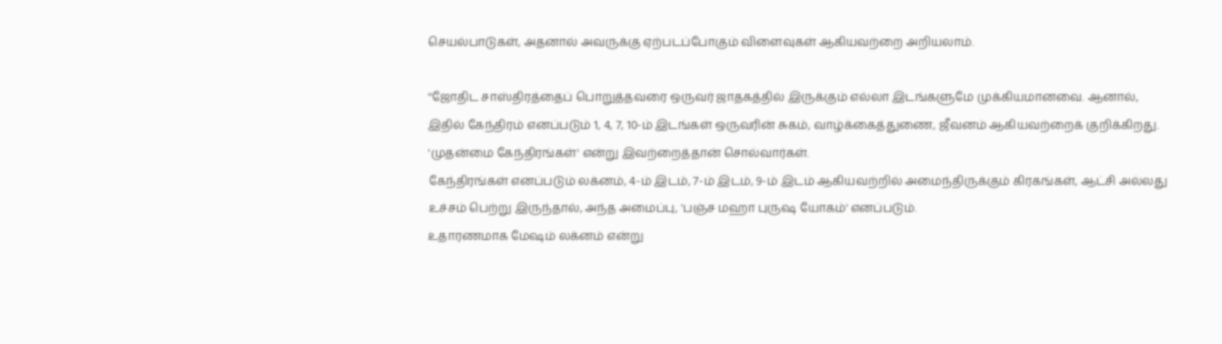செயல்பாடுகள், அதனால் அவருக்கு ஏற்படப்போகும் விளைவுகள் ஆகியவற்றை அறியலாம்.

''ஜோதிட சாஸ்திரத்தைப் பொறுத்தவரை ஒருவர் ஜாதகத்தில் இருக்கும் எல்லா இடங்களுமே முக்கியமானவை. ஆனால், இதில் கேந்திரம் எனப்படும் 1, 4, 7, 10-ம் இடங்கள் ஒருவரின் சுகம், வாழ்க்கைத்துணை, ஜீவனம் ஆகியவற்றைக் குறிக்கிறது. 'முதன்மை கேந்திரங்கள்' என்று இவற்றைத்தான் சொல்வார்கள்.
கேந்திரங்கள் எனப்படும் லக்னம், 4-ம் இடம், 7-ம் இடம், 9-ம் இடம் ஆகியவற்றில் அமைந்திருக்கும் கிரகங்கள், ஆட்சி அல்லது உச்சம் பெற்று இருந்தால், அந்த அமைப்பு, 'பஞ்ச மஹா புருஷ யோகம்' எனப்படும்.
உதாரணமாக மேஷம் லக்னம் என்று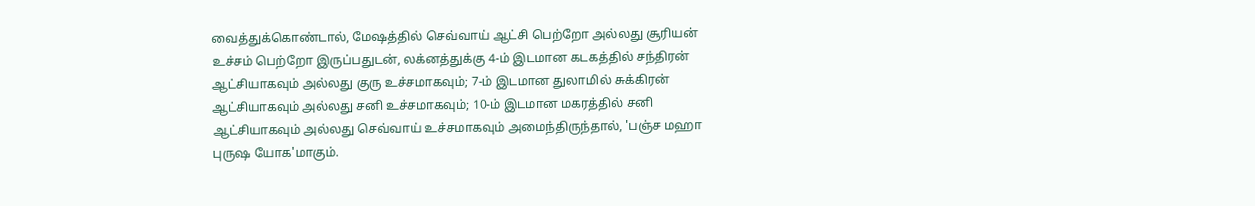வைத்துக்கொண்டால், மேஷத்தில் செவ்வாய் ஆட்சி பெற்றோ அல்லது சூரியன் உச்சம் பெற்றோ இருப்பதுடன், லக்னத்துக்கு 4-ம் இடமான கடகத்தில் சந்திரன் ஆட்சியாகவும் அல்லது குரு உச்சமாகவும்; 7-ம் இடமான துலாமில் சுக்கிரன் ஆட்சியாகவும் அல்லது சனி உச்சமாகவும்; 10-ம் இடமான மகரத்தில் சனி ஆட்சியாகவும் அல்லது செவ்வாய் உச்சமாகவும் அமைந்திருந்தால், 'பஞ்ச மஹா புருஷ யோக'மாகும்.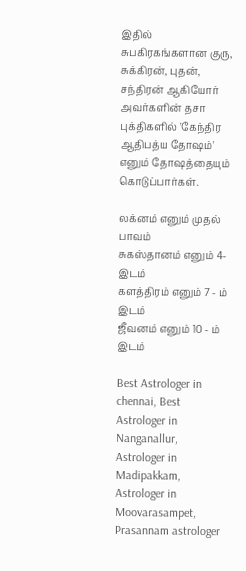இதில் சுபகிரகங்களான குரு, சுக்கிரன், புதன், சந்திரன் ஆகியோர் அவர்களின் தசா புக்திகளில் 'கேந்திர ஆதிபத்ய தோஷம்' எனும் தோஷத்தையும் கொடுப்பார்கள்.

லக்னம் எனும் முதல் பாவம்
சுகஸ்தானம் எனும் 4- இடம்
களத்திரம் எனும் 7 - ம் இடம்
ஜீவனம் எனும் 10 - ம் இடம்

Best Astrologer in chennai, Best Astrologer in Nanganallur, Astrologer in Madipakkam, Astrologer in Moovarasampet, Prasannam astrologer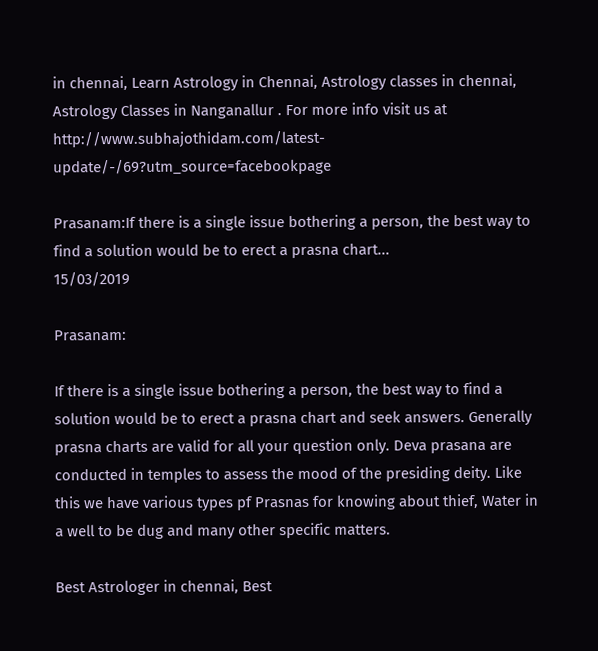in chennai, Learn Astrology in Chennai, Astrology classes in chennai, Astrology Classes in Nanganallur . For more info visit us at http://www.subhajothidam.com/latest-update/-/69?utm_source=facebookpage

Prasanam:If there is a single issue bothering a person, the best way to find a solution would be to erect a prasna chart...
15/03/2019

Prasanam:

If there is a single issue bothering a person, the best way to find a solution would be to erect a prasna chart and seek answers. Generally prasna charts are valid for all your question only. Deva prasana are conducted in temples to assess the mood of the presiding deity. Like this we have various types pf Prasnas for knowing about thief, Water in a well to be dug and many other specific matters.

Best Astrologer in chennai, Best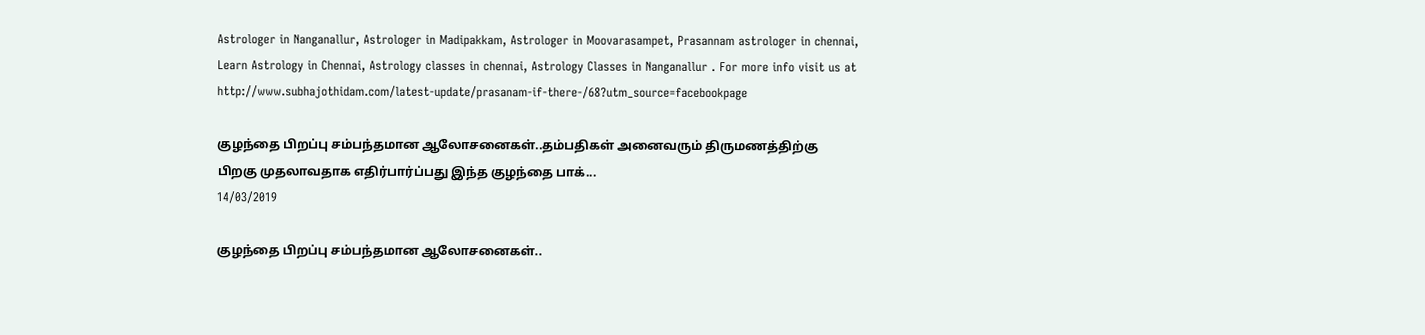Astrologer in Nanganallur, Astrologer in Madipakkam, Astrologer in Moovarasampet, Prasannam astrologer in chennai, Learn Astrology in Chennai, Astrology classes in chennai, Astrology Classes in Nanganallur . For more info visit us at http://www.subhajothidam.com/latest-update/prasanam-if-there-/68?utm_source=facebookpage

குழந்தை பிறப்பு சம்பந்தமான ஆலோசனைகள்..தம்பதிகள் அனைவரும் திருமணத்திற்கு பிறகு முதலாவதாக எதிர்பார்ப்பது இந்த குழந்தை பாக்...
14/03/2019

குழந்தை பிறப்பு சம்பந்தமான ஆலோசனைகள்..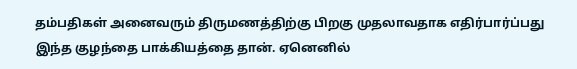தம்பதிகள் அனைவரும் திருமணத்திற்கு பிறகு முதலாவதாக எதிர்பார்ப்பது இந்த குழந்தை பாக்கியத்தை தான். ஏனெனில்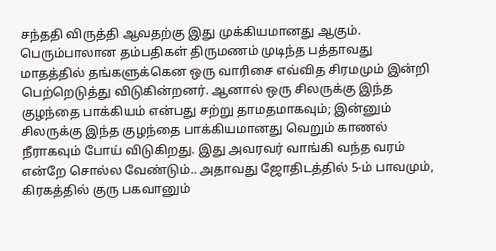சந்ததி விருத்தி ஆவதற்கு இது முக்கியமானது ஆகும். பெரும்பாலான தம்பதிகள் திருமணம் முடிந்த பத்தாவது மாதத்தில் தங்களுக்கென ஒரு வாரிசை எவ்வித சிரமமும் இன்றி பெற்றெடுத்து விடுகின்றனர். ஆனால் ஒரு சிலருக்கு இந்த குழந்தை பாக்கியம் என்பது சற்று தாமதமாகவும்; இன்னும் சிலருக்கு இந்த குழந்தை பாக்கியமானது வெறும் காணல் நீராகவும் போய் விடுகிறது. இது அவரவர் வாங்கி வந்த வரம் என்றே சொல்ல வேண்டும்.. அதாவது ஜோதிடத்தில் 5-ம் பாவமும், கிரகத்தில் குரு பகவானும்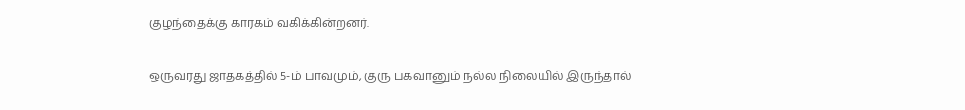குழந்தைக்கு காரகம் வகிக்கின்றனர்.

ஒருவரது ஜாதகத்தில் 5-ம் பாவமும், குரு பகவானும் நல்ல நிலையில் இருந்தால்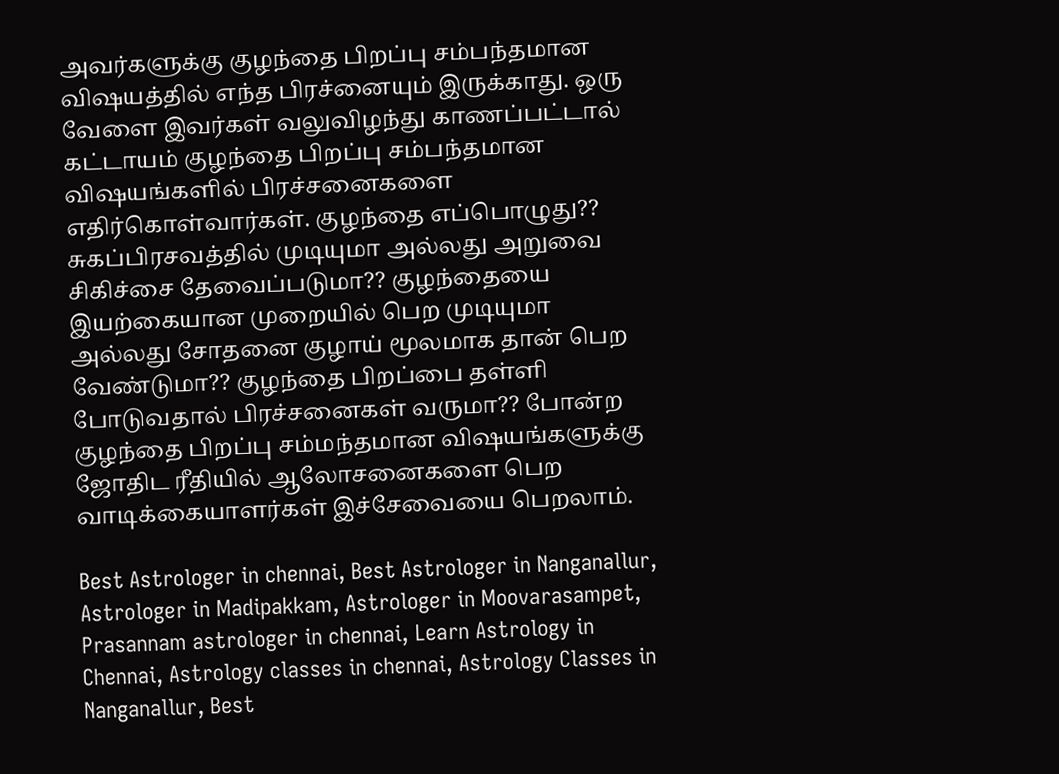அவர்களுக்கு குழந்தை பிறப்பு சம்பந்தமான விஷயத்தில் எந்த பிரச்னையும் இருக்காது. ஒரு வேளை இவர்கள் வலுவிழந்து காணப்பட்டால் கட்டாயம் குழந்தை பிறப்பு சம்பந்தமான விஷயங்களில் பிரச்சனைகளை எதிர்கொள்வார்கள். குழந்தை எப்பொழுது?? சுகப்பிரசவத்தில் முடியுமா அல்லது அறுவை சிகிச்சை தேவைப்படுமா?? குழந்தையை இயற்கையான முறையில் பெற முடியுமா அல்லது சோதனை குழாய் மூலமாக தான் பெற வேண்டுமா?? குழந்தை பிறப்பை தள்ளி போடுவதால் பிரச்சனைகள் வருமா?? போன்ற குழந்தை பிறப்பு சம்மந்தமான விஷயங்களுக்கு ஜோதிட ரீதியில் ஆலோசனைகளை பெற வாடிக்கையாளர்கள் இச்சேவையை பெறலாம்.

Best Astrologer in chennai, Best Astrologer in Nanganallur, Astrologer in Madipakkam, Astrologer in Moovarasampet, Prasannam astrologer in chennai, Learn Astrology in Chennai, Astrology classes in chennai, Astrology Classes in Nanganallur, Best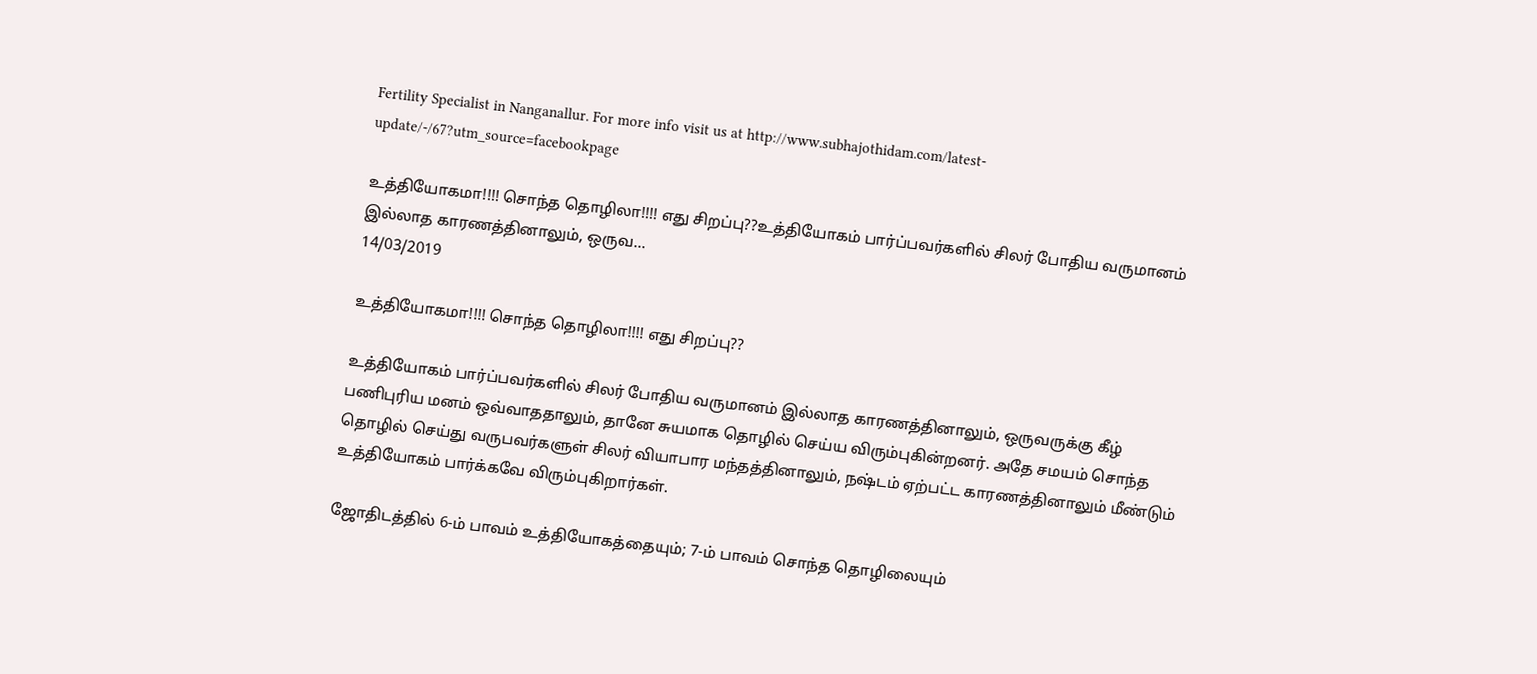Fertility Specialist in Nanganallur. For more info visit us at http://www.subhajothidam.com/latest-update/-/67?utm_source=facebookpage

உத்தியோகமா!!!! சொந்த தொழிலா!!!! எது சிறப்பு??உத்தியோகம் பார்ப்பவர்களில் சிலர் போதிய வருமானம் இல்லாத காரணத்தினாலும், ஒருவ...
14/03/2019

உத்தியோகமா!!!! சொந்த தொழிலா!!!! எது சிறப்பு??

உத்தியோகம் பார்ப்பவர்களில் சிலர் போதிய வருமானம் இல்லாத காரணத்தினாலும், ஒருவருக்கு கீழ் பணிபுரிய மனம் ஒவ்வாததாலும், தானே சுயமாக தொழில் செய்ய விரும்புகின்றனர். அதே சமயம் சொந்த தொழில் செய்து வருபவர்களுள் சிலர் வியாபார மந்தத்தினாலும், நஷ்டம் ஏற்பட்ட காரணத்தினாலும் மீண்டும் உத்தியோகம் பார்க்கவே விரும்புகிறார்கள்.

ஜோதிடத்தில் 6-ம் பாவம் உத்தியோகத்தையும்; 7-ம் பாவம் சொந்த தொழிலையும்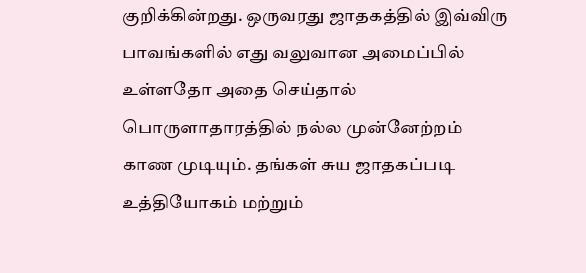குறிக்கின்றது. ஒருவரது ஜாதகத்தில் இவ்விரு பாவங்களில் எது வலுவான அமைப்பில் உள்ளதோ அதை செய்தால் பொருளாதாரத்தில் நல்ல முன்னேற்றம் காண முடியும். தங்கள் சுய ஜாதகப்படி உத்தியோகம் மற்றும்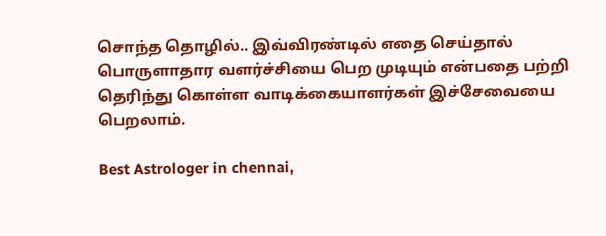சொந்த தொழில்.. இவ்விரண்டில் எதை செய்தால் பொருளாதார வளர்ச்சியை பெற முடியும் என்பதை பற்றி தெரிந்து கொள்ள வாடிக்கையாளர்கள் இச்சேவையை பெறலாம்.

Best Astrologer in chennai,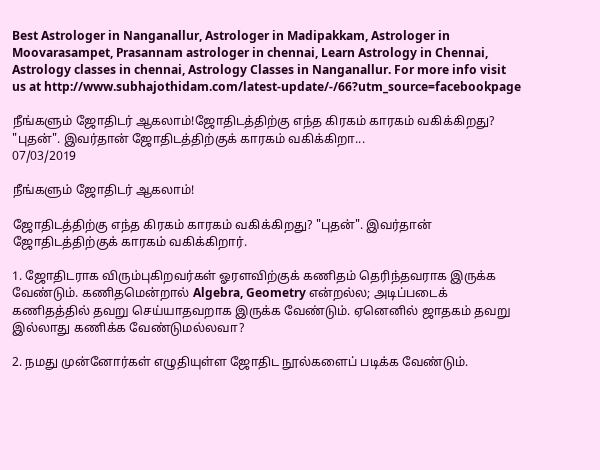Best Astrologer in Nanganallur, Astrologer in Madipakkam, Astrologer in Moovarasampet, Prasannam astrologer in chennai, Learn Astrology in Chennai, Astrology classes in chennai, Astrology Classes in Nanganallur. For more info visit us at http://www.subhajothidam.com/latest-update/-/66?utm_source=facebookpage

நீங்களும் ஜோதிடர் ஆகலாம்!ஜோதிடத்திற்கு எந்த கிரகம் காரகம் வகிக்கிறது? "புதன்". இவர்தான் ஜோதிடத்திற்குக் காரகம் வகிக்கிறா...
07/03/2019

நீங்களும் ஜோதிடர் ஆகலாம்!

ஜோதிடத்திற்கு எந்த கிரகம் காரகம் வகிக்கிறது? "புதன்". இவர்தான் ஜோதிடத்திற்குக் காரகம் வகிக்கிறார்.

1. ஜோதிடராக விரும்புகிறவர்கள் ஓரளவிற்குக் கணிதம் தெரிந்தவராக இருக்க வேண்டும். கணிதமென்றால் Algebra, Geometry என்றல்ல; அடிப்படைக் கணிதத்தில் தவறு செய்யாதவறாக இருக்க வேண்டும். ஏனெனில் ஜாதகம் தவறு இல்லாது கணிக்க வேண்டுமல்லவா?

2. நமது முன்னோர்கள் எழுதியுள்ள ஜோதிட நூல்களைப் படிக்க வேண்டும்.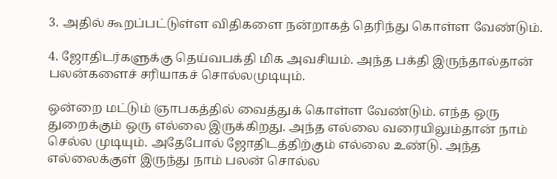3. அதில் கூறப்பட்டுள்ள விதிகளை நன்றாகத் தெரிந்து கொள்ள வேண்டும்.

4. ஜோதிடர்களுக்கு தெய்வபக்தி மிக அவசியம். அந்த பக்தி இருந்தால்தான் பலன்களைச் சரியாகச் சொல்லமுடியும்.

ஒன்றை மட்டும் ஞாபகத்தில் வைத்துக் கொள்ள வேண்டும். எந்த ஒரு துறைக்கும் ஒரு எல்லை இருக்கிறது. அந்த எல்லை வரையிலும்தான் நாம் செல்ல முடியும். அதேபோல் ஜோதிடத்திற்கும் எல்லை உண்டு. அந்த எல்லைக்குள் இருந்து நாம் பலன் சொல்ல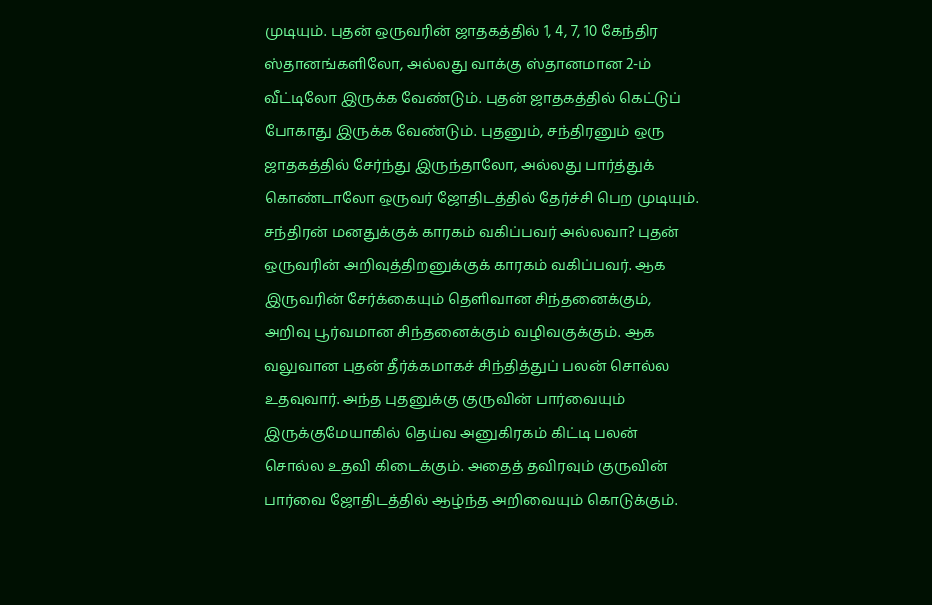முடியும். புதன் ஒருவரின் ஜாதகத்தில் 1, 4, 7, 10 கேந்திர ஸ்தானங்களிலோ, அல்லது வாக்கு ஸ்தானமான 2-ம் வீட்டிலோ இருக்க வேண்டும். புதன் ஜாதகத்தில் கெட்டுப் போகாது இருக்க வேண்டும். புதனும், சந்திரனும் ஒரு ஜாதகத்தில் சேர்ந்து இருந்தாலோ, அல்லது பார்த்துக் கொண்டாலோ ஒருவர் ஜோதிடத்தில் தேர்ச்சி பெற முடியும். சந்திரன் மனதுக்குக் காரகம் வகிப்பவர் அல்லவா? புதன் ஒருவரின் அறிவுத்திறனுக்குக் காரகம் வகிப்பவர். ஆக இருவரின் சேர்க்கையும் தெளிவான சிந்தனைக்கும், அறிவு பூர்வமான சிந்தனைக்கும் வழிவகுக்கும். ஆக வலுவான புதன் தீர்க்கமாகச் சிந்தித்துப் பலன் சொல்ல உதவுவார். அந்த புதனுக்கு குருவின் பார்வையும் இருக்குமேயாகில் தெய்வ அனுகிரகம் கிட்டி பலன் சொல்ல உதவி கிடைக்கும். அதைத் தவிரவும் குருவின் பார்வை ஜோதிடத்தில் ஆழ்ந்த அறிவையும் கொடுக்கும்.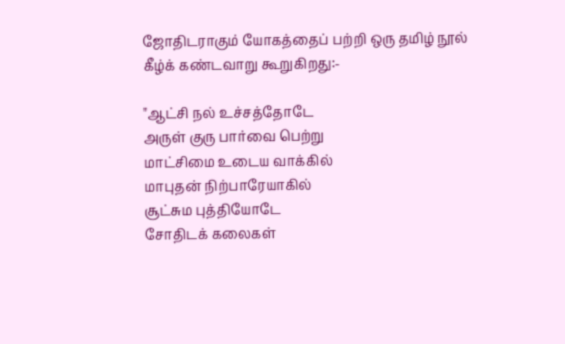ஜோதிடராகும் யோகத்தைப் பற்றி ஒரு தமிழ் நூல் கீழ்க் கண்டவாறு கூறுகிறது:-

"ஆட்சி நல் உச்சத்தோடே
அருள் குரு பார்வை பெற்று
மாட்சிமை உடைய வாக்கில்
மாபுதன் நிற்பாரேயாகில்
சூட்சும புத்தியோடே
சோதிடக் கலைகள்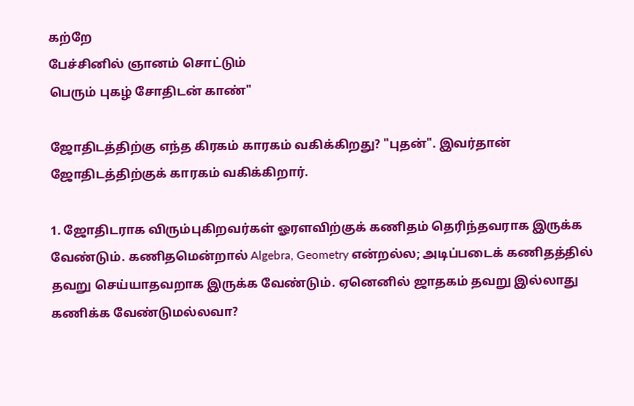கற்றே
பேச்சினில் ஞானம் சொட்டும்
பெரும் புகழ் சோதிடன் காண்"

ஜோதிடத்திற்கு எந்த கிரகம் காரகம் வகிக்கிறது? "புதன்". இவர்தான் ஜோதிடத்திற்குக் காரகம் வகிக்கிறார்.

1. ஜோதிடராக விரும்புகிறவர்கள் ஓரளவிற்குக் கணிதம் தெரிந்தவராக இருக்க வேண்டும். கணிதமென்றால் Algebra, Geometry என்றல்ல; அடிப்படைக் கணிதத்தில் தவறு செய்யாதவறாக இருக்க வேண்டும். ஏனெனில் ஜாதகம் தவறு இல்லாது கணிக்க வேண்டுமல்லவா?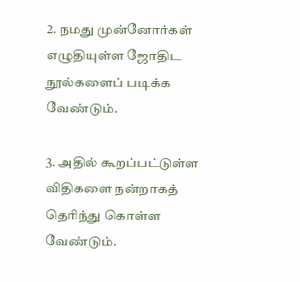2. நமது முன்னோர்கள் எழுதியுள்ள ஜோதிட நூல்களைப் படிக்க வேண்டும்.

3. அதில் கூறப்பட்டுள்ள விதிகளை நன்றாகத் தெரிந்து கொள்ள வேண்டும்.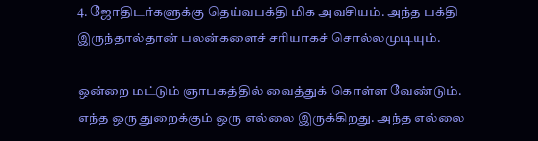4. ஜோதிடர்களுக்கு தெய்வபக்தி மிக அவசியம். அந்த பக்தி இருந்தால்தான் பலன்களைச் சரியாகச் சொல்லமுடியும்.

ஒன்றை மட்டும் ஞாபகத்தில் வைத்துக் கொள்ள வேண்டும். எந்த ஒரு துறைக்கும் ஒரு எல்லை இருக்கிறது. அந்த எல்லை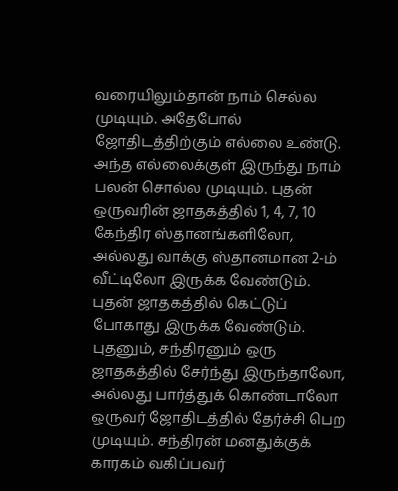வரையிலும்தான் நாம் செல்ல முடியும். அதேபோல் ஜோதிடத்திற்கும் எல்லை உண்டு. அந்த எல்லைக்குள் இருந்து நாம் பலன் சொல்ல முடியும். புதன் ஒருவரின் ஜாதகத்தில் 1, 4, 7, 10 கேந்திர ஸ்தானங்களிலோ, அல்லது வாக்கு ஸ்தானமான 2-ம் வீட்டிலோ இருக்க வேண்டும். புதன் ஜாதகத்தில் கெட்டுப் போகாது இருக்க வேண்டும். புதனும், சந்திரனும் ஒரு ஜாதகத்தில் சேர்ந்து இருந்தாலோ, அல்லது பார்த்துக் கொண்டாலோ ஒருவர் ஜோதிடத்தில் தேர்ச்சி பெற முடியும். சந்திரன் மனதுக்குக் காரகம் வகிப்பவர்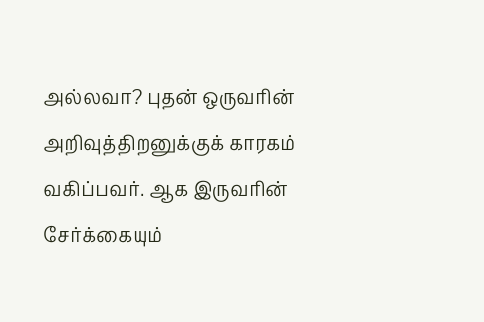அல்லவா? புதன் ஒருவரின் அறிவுத்திறனுக்குக் காரகம் வகிப்பவர். ஆக இருவரின் சேர்க்கையும்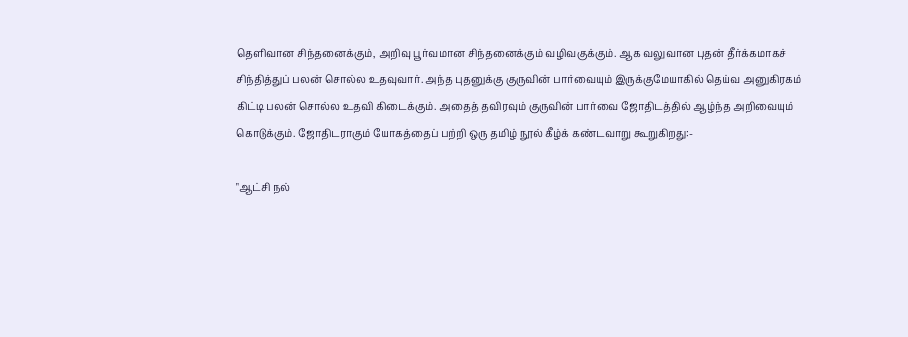தெளிவான சிந்தனைக்கும், அறிவு பூர்வமான சிந்தனைக்கும் வழிவகுக்கும். ஆக வலுவான புதன் தீர்க்கமாகச் சிந்தித்துப் பலன் சொல்ல உதவுவார். அந்த புதனுக்கு குருவின் பார்வையும் இருக்குமேயாகில் தெய்வ அனுகிரகம் கிட்டி பலன் சொல்ல உதவி கிடைக்கும். அதைத் தவிரவும் குருவின் பார்வை ஜோதிடத்தில் ஆழ்ந்த அறிவையும் கொடுக்கும். ஜோதிடராகும் யோகத்தைப் பற்றி ஒரு தமிழ் நூல் கீழ்க் கண்டவாறு கூறுகிறது:-

"ஆட்சி நல்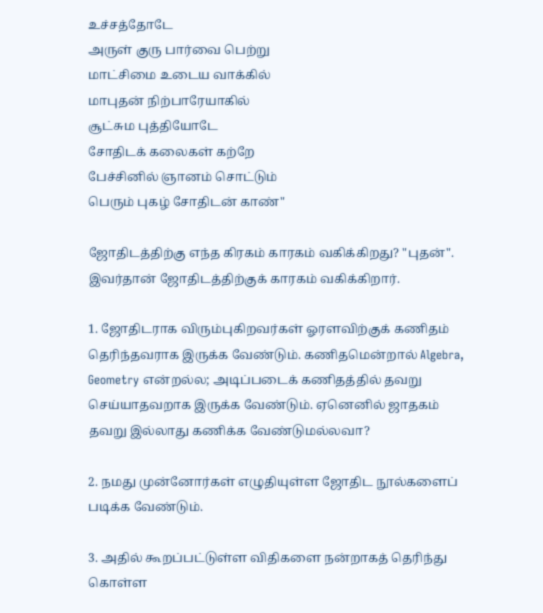உச்சத்தோடே
அருள் குரு பார்வை பெற்று
மாட்சிமை உடைய வாக்கில்
மாபுதன் நிற்பாரேயாகில்
சூட்சும புத்தியோடே
சோதிடக் கலைகள் கற்றே
பேச்சினில் ஞானம் சொட்டும்
பெரும் புகழ் சோதிடன் காண்"

ஜோதிடத்திற்கு எந்த கிரகம் காரகம் வகிக்கிறது? "புதன்". இவர்தான் ஜோதிடத்திற்குக் காரகம் வகிக்கிறார்.

1. ஜோதிடராக விரும்புகிறவர்கள் ஓரளவிற்குக் கணிதம் தெரிந்தவராக இருக்க வேண்டும். கணிதமென்றால் Algebra, Geometry என்றல்ல; அடிப்படைக் கணிதத்தில் தவறு செய்யாதவறாக இருக்க வேண்டும். ஏனெனில் ஜாதகம் தவறு இல்லாது கணிக்க வேண்டுமல்லவா?

2. நமது முன்னோர்கள் எழுதியுள்ள ஜோதிட நூல்களைப் படிக்க வேண்டும்.

3. அதில் கூறப்பட்டுள்ள விதிகளை நன்றாகத் தெரிந்து கொள்ள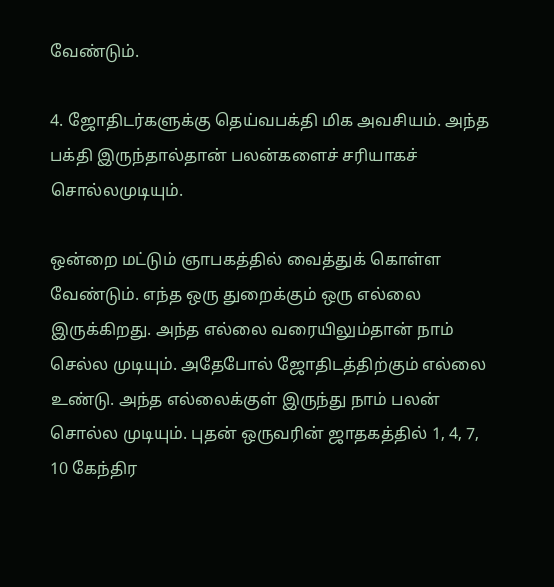வேண்டும்.

4. ஜோதிடர்களுக்கு தெய்வபக்தி மிக அவசியம். அந்த பக்தி இருந்தால்தான் பலன்களைச் சரியாகச் சொல்லமுடியும்.

ஒன்றை மட்டும் ஞாபகத்தில் வைத்துக் கொள்ள வேண்டும். எந்த ஒரு துறைக்கும் ஒரு எல்லை இருக்கிறது. அந்த எல்லை வரையிலும்தான் நாம் செல்ல முடியும். அதேபோல் ஜோதிடத்திற்கும் எல்லை உண்டு. அந்த எல்லைக்குள் இருந்து நாம் பலன் சொல்ல முடியும். புதன் ஒருவரின் ஜாதகத்தில் 1, 4, 7, 10 கேந்திர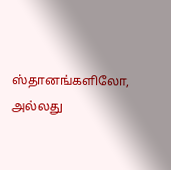ஸ்தானங்களிலோ, அல்லது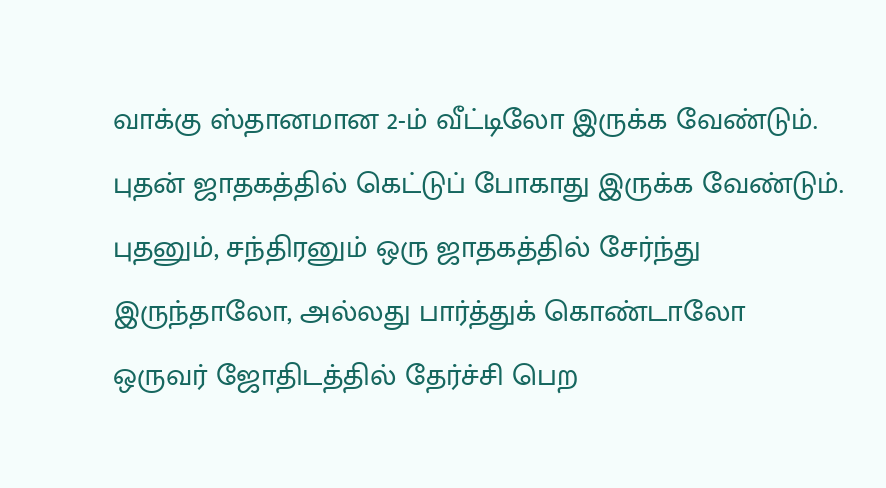வாக்கு ஸ்தானமான 2-ம் வீட்டிலோ இருக்க வேண்டும். புதன் ஜாதகத்தில் கெட்டுப் போகாது இருக்க வேண்டும். புதனும், சந்திரனும் ஒரு ஜாதகத்தில் சேர்ந்து இருந்தாலோ, அல்லது பார்த்துக் கொண்டாலோ ஒருவர் ஜோதிடத்தில் தேர்ச்சி பெற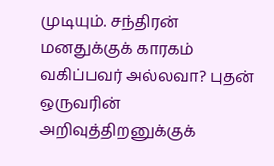முடியும். சந்திரன் மனதுக்குக் காரகம் வகிப்பவர் அல்லவா? புதன் ஒருவரின் அறிவுத்திறனுக்குக்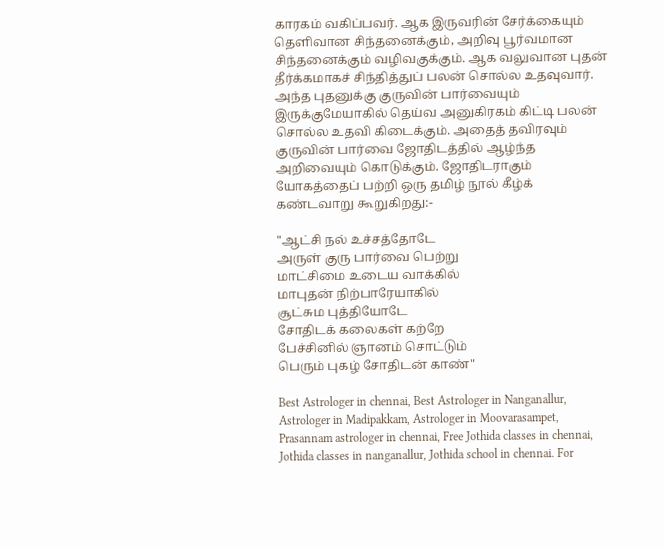காரகம் வகிப்பவர். ஆக இருவரின் சேர்க்கையும் தெளிவான சிந்தனைக்கும், அறிவு பூர்வமான சிந்தனைக்கும் வழிவகுக்கும். ஆக வலுவான புதன் தீர்க்கமாகச் சிந்தித்துப் பலன் சொல்ல உதவுவார். அந்த புதனுக்கு குருவின் பார்வையும் இருக்குமேயாகில் தெய்வ அனுகிரகம் கிட்டி பலன் சொல்ல உதவி கிடைக்கும். அதைத் தவிரவும் குருவின் பார்வை ஜோதிடத்தில் ஆழ்ந்த அறிவையும் கொடுக்கும். ஜோதிடராகும் யோகத்தைப் பற்றி ஒரு தமிழ் நூல் கீழ்க் கண்டவாறு கூறுகிறது:-

"ஆட்சி நல் உச்சத்தோடே
அருள் குரு பார்வை பெற்று
மாட்சிமை உடைய வாக்கில்
மாபுதன் நிற்பாரேயாகில்
சூட்சும புத்தியோடே
சோதிடக் கலைகள் கற்றே
பேச்சினில் ஞானம் சொட்டும்
பெரும் புகழ் சோதிடன் காண்"

Best Astrologer in chennai, Best Astrologer in Nanganallur, Astrologer in Madipakkam, Astrologer in Moovarasampet, Prasannam astrologer in chennai, Free Jothida classes in chennai, Jothida classes in nanganallur, Jothida school in chennai. For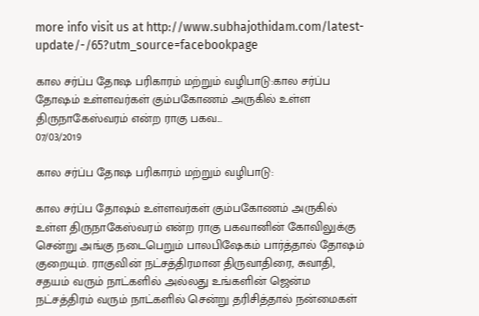more info visit us at http://www.subhajothidam.com/latest-update/-/65?utm_source=facebookpage

கால சர்ப்ப தோஷ பரிகாரம் மற்றும் வழிபாடு:கால சர்ப்ப தோஷம் உள்ளவர்கள் கும்பகோணம் அருகில் உள்ள திருநாகேஸ்வரம் என்ற ராகு பகவ...
07/03/2019

கால சர்ப்ப தோஷ பரிகாரம் மற்றும் வழிபாடு:

கால சர்ப்ப தோஷம் உள்ளவர்கள் கும்பகோணம் அருகில் உள்ள திருநாகேஸ்வரம் என்ற ராகு பகவானின் கோவிலுக்கு சென்று அங்கு நடைபெறும் பாலபிஷேகம் பார்த்தால் தோஷம் குறையும். ராகுவின் நட்சத்திரமான திருவாதிரை, சுவாதி, சதயம் வரும் நாட்களில் அல்லது உங்களின் ஜென்ம நட்சத்திரம் வரும் நாட்களில் சென்று தரிசித்தால் நன்மைகள்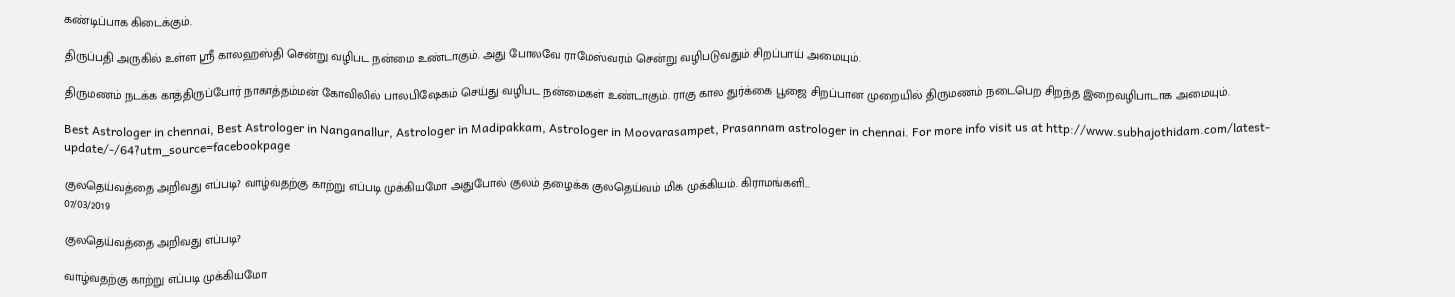கண்டிப்பாக கிடைக்கும்.

திருப்பதி அருகில் உள்ள ஸ்ரீ காலஹஸ்தி சென்று வழிபட நன்மை உண்டாகும். அது போலவே ராமேஸ்வரம் சென்று வழிபடுவதும் சிறப்பாய் அமையும்.

திருமணம் நடக்க காத்திருப்போர் நாகாத்தம்மன் கோவிலில் பாலபிஷேகம் செய்து வழிபட நன்மைகள் உண்டாகும். ராகு கால துர்க்கை பூஜை சிறப்பான முறையில் திருமணம் நடைபெற சிறந்த இறைவழிபாடாக அமையும்.

Best Astrologer in chennai, Best Astrologer in Nanganallur, Astrologer in Madipakkam, Astrologer in Moovarasampet, Prasannam astrologer in chennai. For more info visit us at http://www.subhajothidam.com/latest-update/-/64?utm_source=facebookpage

குலதெய்வத்தை அறிவது எப்படி? வாழ்வதற்கு காற்று எப்படி முக்கியமோ அதுபோல் குலம் தழைக்க குலதெய்வம் மிக முக்கியம். கிராமங்களி...
07/03/2019

குலதெய்வத்தை அறிவது எப்படி?

வாழ்வதற்கு காற்று எப்படி முக்கியமோ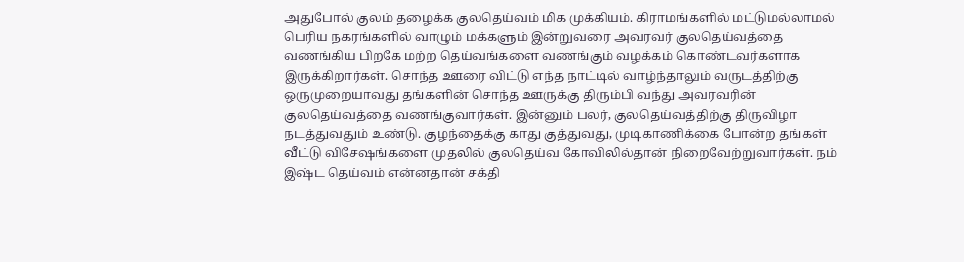அதுபோல் குலம் தழைக்க குலதெய்வம் மிக முக்கியம். கிராமங்களில் மட்டுமல்லாமல் பெரிய நகரங்களில் வாழும் மக்களும் இன்றுவரை அவரவர் குலதெய்வத்தை வணங்கிய பிறகே மற்ற தெய்வங்களை வணங்கும் வழக்கம் கொண்டவர்களாக இருக்கிறார்கள். சொந்த ஊரை விட்டு எந்த நாட்டில் வாழ்ந்தாலும் வருடத்திற்கு ஒருமுறையாவது தங்களின் சொந்த ஊருக்கு திரும்பி வந்து அவரவரின் குலதெய்வத்தை வணங்குவார்கள். இன்னும் பலர், குலதெய்வத்திற்கு திருவிழா நடத்துவதும் உண்டு. குழந்தைக்கு காது குத்துவது, முடிகாணிக்கை போன்ற தங்கள் வீட்டு விசேஷங்களை முதலில் குலதெய்வ கோவிலில்தான் நிறைவேற்றுவார்கள். நம் இஷ்ட தெய்வம் என்னதான் சக்தி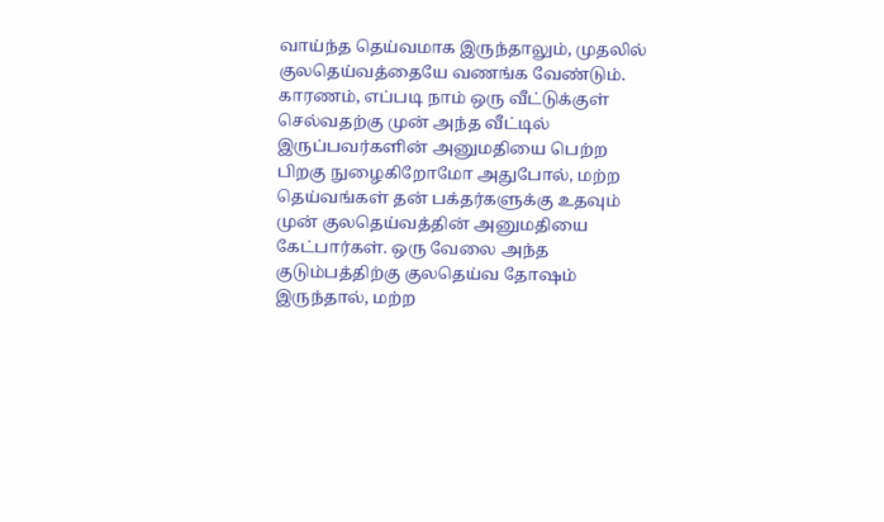வாய்ந்த தெய்வமாக இருந்தாலும், முதலில் குலதெய்வத்தையே வணங்க வேண்டும். காரணம், எப்படி நாம் ஒரு வீட்டுக்குள் செல்வதற்கு முன் அந்த வீட்டில் இருப்பவர்களின் அனுமதியை பெற்ற பிறகு நுழைகிறோமோ அதுபோல், மற்ற தெய்வங்கள் தன் பக்தர்களுக்கு உதவும் முன் குலதெய்வத்தின் அனுமதியை கேட்பார்கள். ஒரு வேலை அந்த குடும்பத்திற்கு குலதெய்வ தோஷம் இருந்தால், மற்ற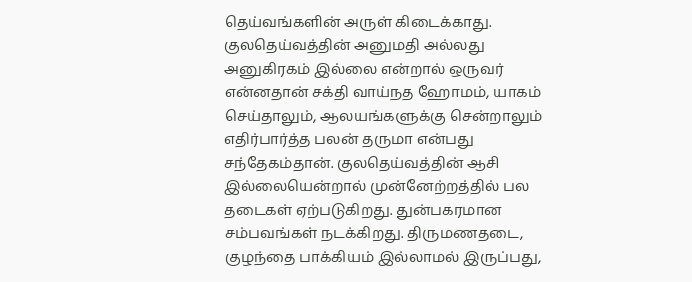தெய்வங்களின் அருள் கிடைக்காது. குலதெய்வத்தின் அனுமதி அல்லது அனுகிரகம் இல்லை என்றால் ஒருவர் என்னதான் சக்தி வாய்நத ஹோமம், யாகம் செய்தாலும், ஆலயங்களுக்கு சென்றாலும் எதிர்பார்த்த பலன் தருமா என்பது சந்தேகம்தான். குலதெய்வத்தின் ஆசி இல்லையென்றால் முன்னேற்றத்தில் பல தடைகள் ஏற்படுகிறது. துன்பகரமான சம்பவங்கள் நடக்கிறது. திருமணதடை, குழந்தை பாக்கியம் இல்லாமல் இருப்பது,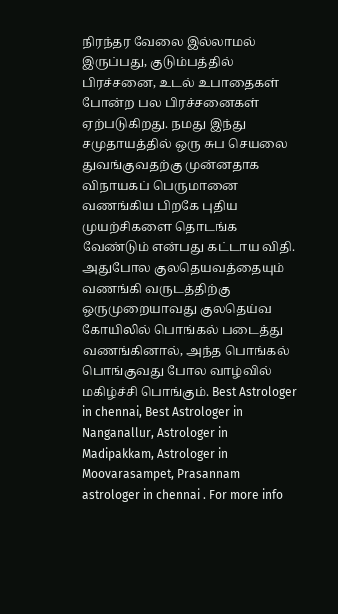நிரந்தர வேலை இல்லாமல் இருப்பது, குடும்பத்தில் பிரச்சனை, உடல் உபாதைகள் போன்ற பல பிரச்சனைகள் ஏற்படுகிறது. நமது இந்து சமுதாயத்தில் ஒரு சுப செயலை துவங்குவதற்கு முன்னதாக விநாயகப் பெருமானை வணங்கிய பிறகே புதிய முயற்சிகளை தொடங்க வேண்டும் என்பது கட்டாய விதி. அதுபோல குலதெயவத்தையும் வணங்கி வருடத்திற்கு ஒருமுறையாவது குலதெய்வ கோயிலில் பொங்கல் படைத்து வணங்கினால், அந்த பொங்கல் பொங்குவது போல வாழ்வில் மகிழ்ச்சி பொங்கும். Best Astrologer in chennai, Best Astrologer in Nanganallur, Astrologer in Madipakkam, Astrologer in Moovarasampet, Prasannam astrologer in chennai . For more info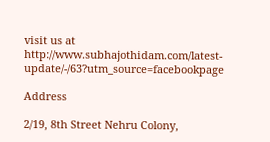visit us at http://www.subhajothidam.com/latest-update/-/63?utm_source=facebookpage

Address

2/19, 8th Street Nehru Colony,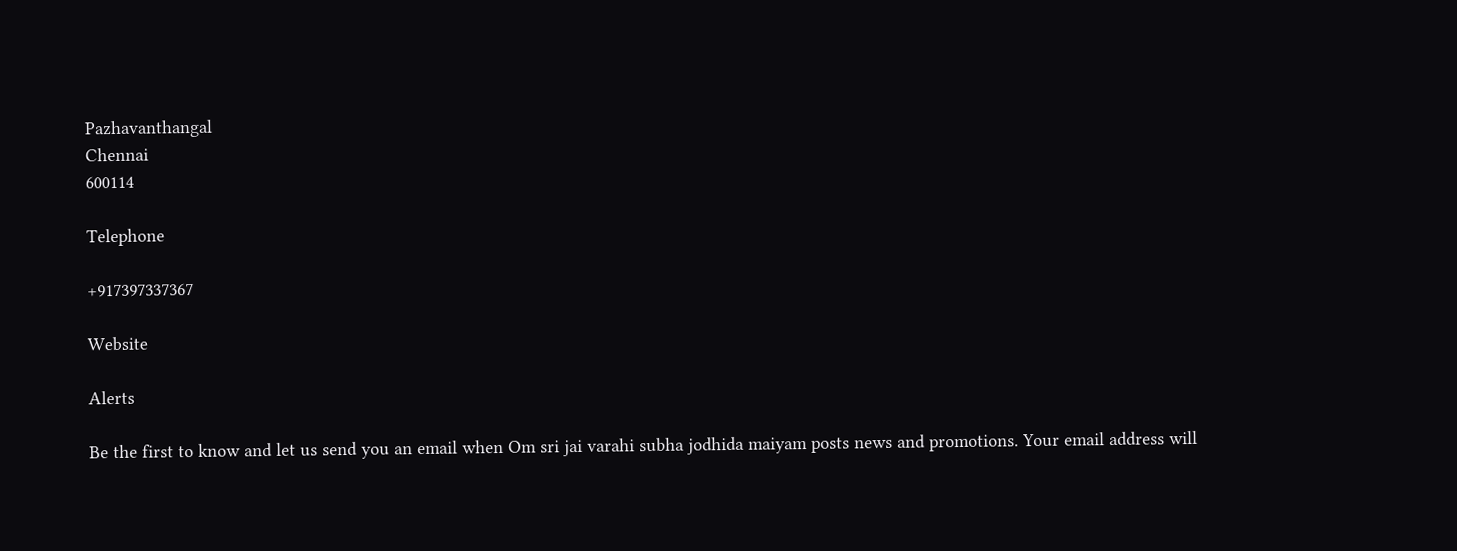Pazhavanthangal
Chennai
600114

Telephone

+917397337367

Website

Alerts

Be the first to know and let us send you an email when Om sri jai varahi subha jodhida maiyam posts news and promotions. Your email address will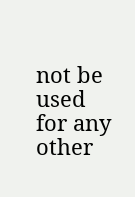not be used for any other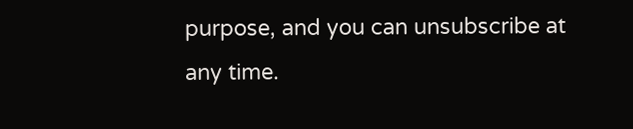purpose, and you can unsubscribe at any time.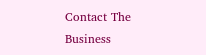Contact The Business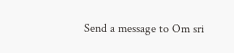Send a message to Om sri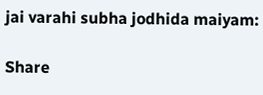jai varahi subha jodhida maiyam:

Share